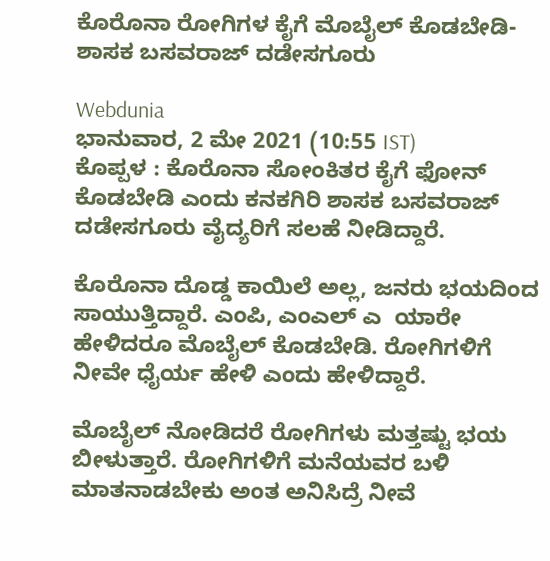ಕೊರೊನಾ ರೋಗಿಗಳ ಕೈಗೆ ಮೊಬೈಲ್ ಕೊಡಬೇಡಿ-ಶಾಸಕ ಬಸವರಾಜ್ ದಡೇಸಗೂರು

Webdunia
ಭಾನುವಾರ, 2 ಮೇ 2021 (10:55 IST)
ಕೊಪ್ಪಳ : ಕೊರೊನಾ ಸೋಂಕಿತರ ಕೈಗೆ ಫೋನ್ ಕೊಡಬೇಡಿ ಎಂದು ಕನಕಗಿರಿ ಶಾಸಕ ಬಸವರಾಜ್ ದಡೇಸಗೂರು ವೈದ್ಯರಿಗೆ ಸಲಹೆ ನೀಡಿದ್ದಾರೆ.

ಕೊರೊನಾ ದೊಡ್ಡ ಕಾಯಿಲೆ ಅಲ್ಲ, ಜನರು ಭಯದಿಂದ ಸಾಯುತ್ತಿದ್ದಾರೆ. ಎಂಪಿ, ಎಂಎಲ್ ಎ  ಯಾರೇ ಹೇಳಿದರೂ ಮೊಬೈಲ್ ಕೊಡಬೇಡಿ. ರೋಗಿಗಳಿಗೆ ನೀವೇ ಧೈರ್ಯ ಹೇಳಿ ಎಂದು ಹೇಳಿದ್ದಾರೆ.

ಮೊಬೈಲ್ ನೋಡಿದರೆ ರೋಗಿಗಳು ಮತ್ತಷ್ಟು ಭಯ ಬೀಳುತ್ತಾರೆ. ರೋಗಿಗಳಿಗೆ ಮನೆಯವರ ಬಳಿ ಮಾತನಾಡಬೇಕು ಅಂತ ಅನಿಸಿದ್ರೆ ನೀವೆ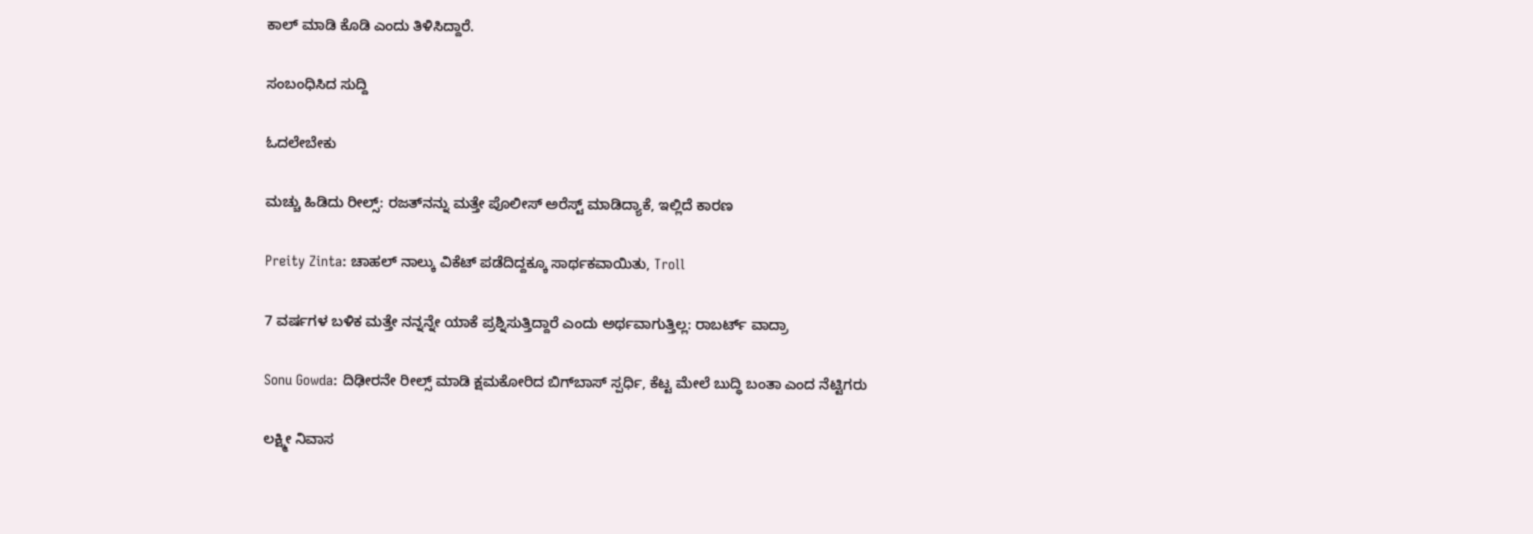ಕಾಲ್ ಮಾಡಿ ಕೊಡಿ ಎಂದು ತಿಳಿಸಿದ್ದಾರೆ.

ಸಂಬಂಧಿಸಿದ ಸುದ್ದಿ

ಓದಲೇಬೇಕು

ಮಚ್ಚು ಹಿಡಿದು ರೀಲ್ಸ್‌: ರಜತ್‌ನನ್ನು ಮತ್ತೇ ಪೊಲೀಸ್ ಅರೆಸ್ಟ್ ಮಾಡಿದ್ಯಾಕೆ, ಇಲ್ಲಿದೆ ಕಾರಣ

Preity Zinta: ಚಾಹಲ್ ನಾಲ್ಕು ವಿಕೆಟ್ ಪಡೆದಿದ್ದಕ್ಕೂ ಸಾರ್ಥಕವಾಯಿತು, Troll

7 ವರ್ಷಗಳ ಬಳಿಕ ಮತ್ತೇ ನನ್ನನ್ನೇ ಯಾಕೆ ಪ್ರಶ್ನಿಸುತ್ತಿದ್ದಾರೆ ಎಂದು ಅರ್ಥವಾಗುತ್ತಿಲ್ಲ: ರಾಬರ್ಟ್‌ ವಾದ್ರಾ

Sonu Gowda: ದಿಢೀರನೇ ರೀಲ್ಸ್ ಮಾಡಿ ಕ್ಷಮಕೋರಿದ ಬಿಗ್‌ಬಾಸ್‌ ಸ್ಪರ್ಧಿ, ಕೆಟ್ಟ ಮೇಲೆ ಬುದ್ಧಿ ಬಂತಾ ಎಂದ ನೆಟ್ಟಿಗರು

ಲಕ್ಷ್ಮೀ ನಿವಾಸ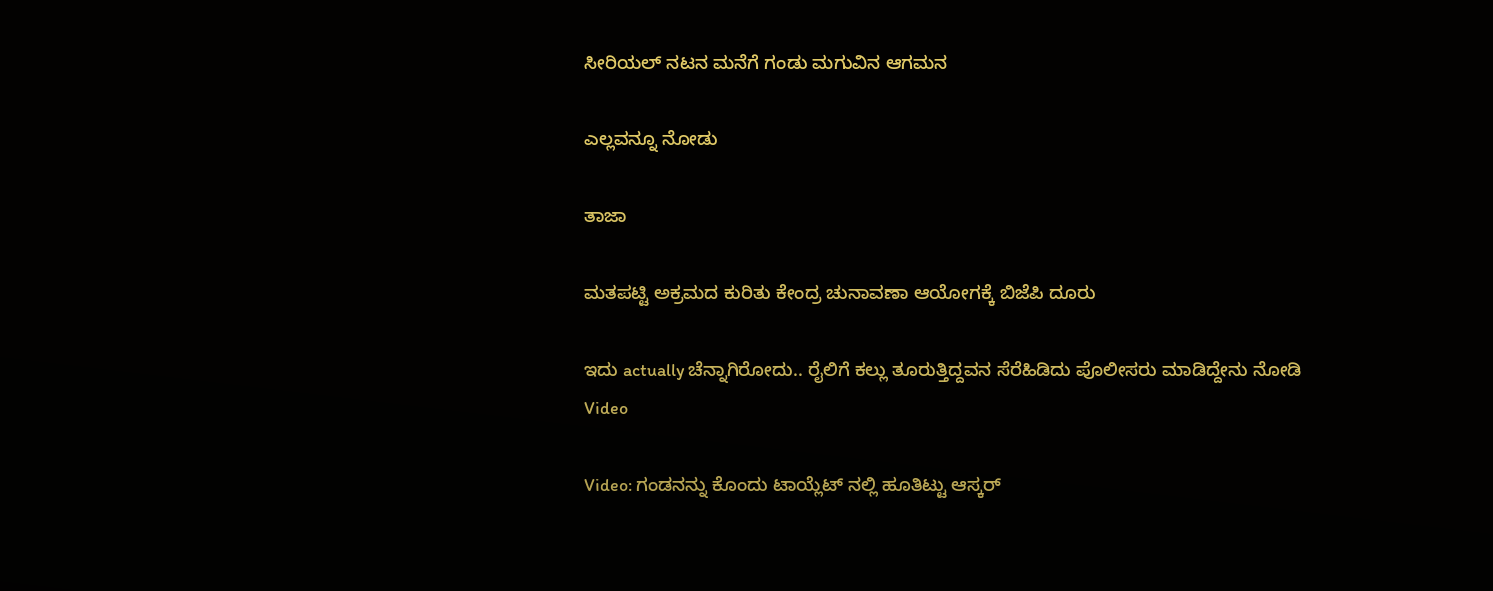ಸೀರಿಯಲ್ ನಟನ ಮನೆಗೆ ಗಂಡು ಮಗುವಿನ ಆಗಮನ

ಎಲ್ಲವನ್ನೂ ನೋಡು

ತಾಜಾ

ಮತಪಟ್ಟಿ ಅಕ್ರಮದ ಕುರಿತು ಕೇಂದ್ರ ಚುನಾವಣಾ ಆಯೋಗಕ್ಕೆ ಬಿಜೆಪಿ ದೂರು

ಇದು actually ಚೆನ್ನಾಗಿರೋದು.. ರೈಲಿಗೆ ಕಲ್ಲು ತೂರುತ್ತಿದ್ದವನ ಸೆರೆಹಿಡಿದು ಪೊಲೀಸರು ಮಾಡಿದ್ದೇನು ನೋಡಿ Video

Video: ಗಂಡನನ್ನು ಕೊಂದು ಟಾಯ್ಲೆಟ್ ನಲ್ಲಿ ಹೂತಿಟ್ಟು ಆಸ್ಕರ್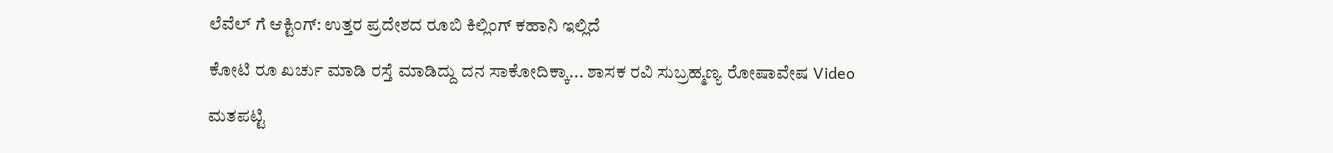ಲೆವೆಲ್ ಗೆ ಆಕ್ಟಿಂಗ್: ಉತ್ತರ ಪ್ರದೇಶದ ರೂಬಿ ಕಿಲ್ಲಿಂಗ್ ಕಹಾನಿ ಇಲ್ಲಿದೆ

ಕೋಟಿ ರೂ ಖರ್ಚು ಮಾಡಿ ರಸ್ತೆ ಮಾಡಿದ್ದು ದನ ಸಾಕೋದಿಕ್ಕಾ... ಶಾಸಕ ರವಿ ಸುಬ್ರಹ್ಮಣ್ಯ ರೋಷಾವೇಷ Video

ಮತಪಟ್ಟಿ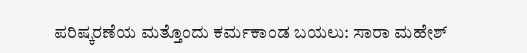ಪರಿಷ್ಕರಣೆಯ ಮತ್ತೊಂದು ಕರ್ಮಕಾಂಡ ಬಯಲು: ಸಾರಾ ಮಹೇಶ್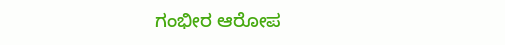ಗಂಭೀರ ಆರೋಪ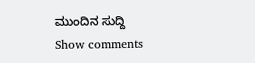ಮುಂದಿನ ಸುದ್ದಿ
Show comments